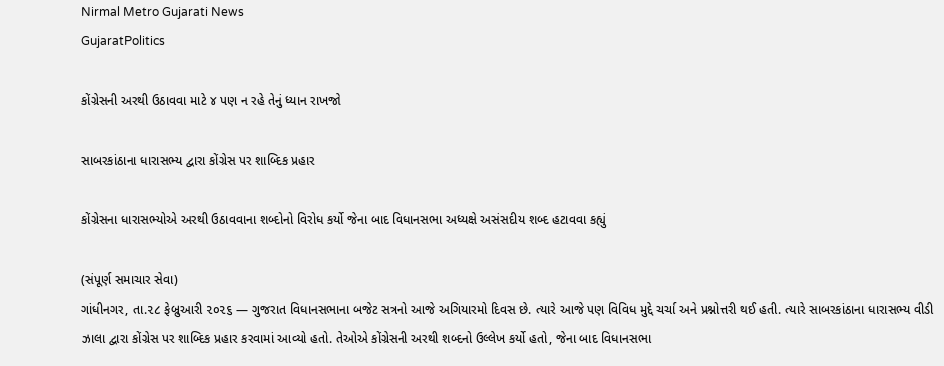Nirmal Metro Gujarati News
GujaratPolitics

કોંગ્રેસની અરથી ઉઠાવવા માટે ૪ પણ ન રહે તેનું ધ્યાન રાખજો

સાબરકાંઠાના ધારાસભ્ય દ્વારા કોંગ્રેસ પર શાબ્દિક પ્રહાર

કોંગ્રેસના ધારાસભ્યોએ અરથી ઉઠાવવાના શબ્દોનો વિરોધ કર્યો જેના બાદ વિધાનસભા અધ્યક્ષે અસંસદીય શબ્દ હટાવવા કહ્યું

(સંપૂર્ણ સમાચાર સેવા)
ગાંધીનગર, તા.૨૮ ફેબ્રુઆરી ૨૦૨૬ — ગુજરાત વિધાનસભાના બજેટ સત્રનો આજે અગિયારમો દિવસ છે. ત્યારે આજે પણ વિવિધ મુદ્દે ચર્ચા અને પ્રશ્નોત્તરી થઈ હતી. ત્યારે સાબરકાંઠાના ધારાસભ્ય વીડી ઝાલા દ્વારા કોંગ્રેસ પર શાબ્દિક પ્રહાર કરવામાં આવ્યો હતો. તેઓએ કોંગ્રેસની અરથી શબ્દનો ઉલ્લેખ કર્યો હતો, જેના બાદ વિધાનસભા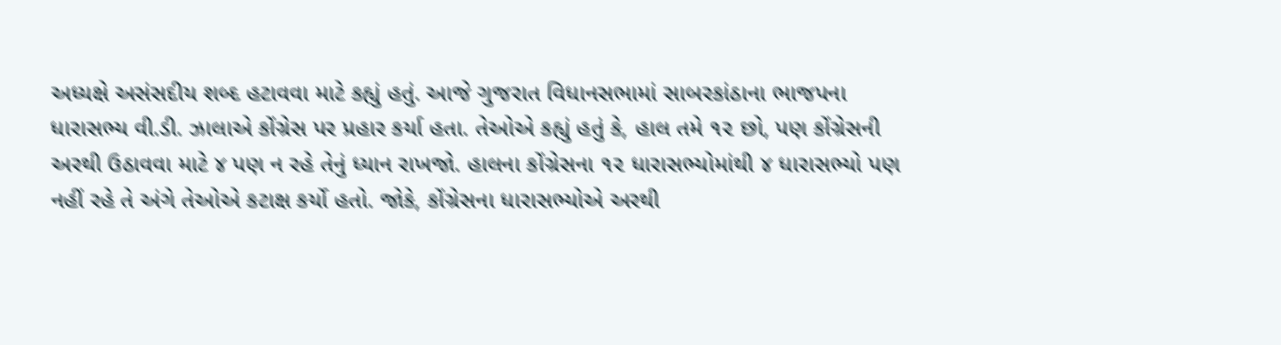અધ્યક્ષે અસંસદીય શબ્દ હટાવવા માટે કહ્યું હતું. આજે ગુજરાત વિધાનસભામાં સાબરકાંઠાના ભાજપના ધારાસભ્ય વી.ડી. ઝાલાએ કોંગ્રેસ પર પ્રહાર કર્યા હતા. તેઓએ કહ્યું હતું કે, હાલ તમે ૧૨ છો, પણ કોંગ્રેસની અરથી ઉઠાવવા માટે ૪ પણ ન રહે તેનું ધ્યાન રાખજો. હાલના કોંગ્રેસના ૧૨ ધારાસભ્યોમાંથી ૪ ધારાસભ્યો પણ નહીં રહે તે અંગે તેઓએ કટાક્ષ કર્યો હતો. જોકે, કોંગ્રેસના ધારાસભ્યોએ અરથી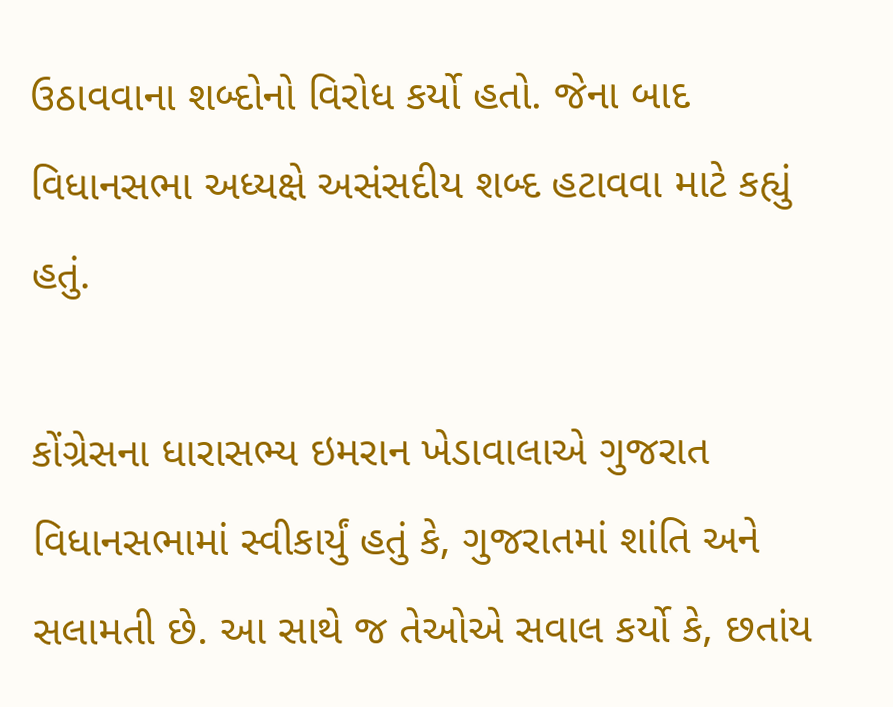ઉઠાવવાના શબ્દોનો વિરોધ કર્યો હતો. જેના બાદ વિધાનસભા અધ્યક્ષે અસંસદીય શબ્દ હટાવવા માટે કહ્યું હતું.

કોંગ્રેસના ધારાસભ્ય ઇમરાન ખેડાવાલાએ ગુજરાત વિધાનસભામાં સ્વીકાર્યું હતું કે, ગુજરાતમાં શાંતિ અને સલામતી છે. આ સાથે જ તેઓએ સવાલ કર્યો કે, છતાંય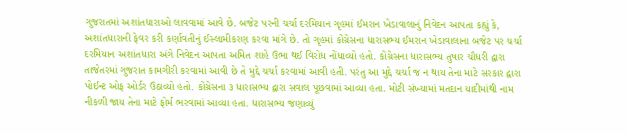ગુજરાતમાં અશાંતધારાઓ લાવવામાં આવે છે. બજેટ પરની ચર્ચા દરમિયાન ગૃહમાં ઈમરાન ખેડાવાલાનું નિવેદન આપતા કહ્યું કે, અશાંતધારાની ફેવર કરી કર્ણાવતીનું ઈસ્લામીકરણ કરવા માંગે છે. તો ગૃહમાં કોંગ્રેસના ધારાસભ્ય ઈમરાન ખેડાવાલાના બજેટ પર ચર્ચા દરમિયાન અશાંતધારા અંગે નિવેદન આપતા અમિત શાહે ઉભા થઈ વિરોધ નોંધાવ્યો હતો. કોંગ્રેસના ધારાસભ્ય તુષાર ચૌધરી દ્વારા તાજેતરમાં ગુજરાત કામગીરી કરવામાં આવી છે તે મુદ્દે ચર્ચા કરવામાં આવી હતી. પરંતુ આ મુદ્દે ચર્ચા જ ન થાય તેના માટે સરકાર દ્વારા પોઈન્ટ ઓફ ઓર્ડર ઉઠાવ્યો હતો. કોંગ્રેસના ૩ ધારાસભ્ય દ્વારા સવાલ પૂછવામાં આવ્યા હતા. મોટી સંખ્યામાં મતદાન યાદીમાંથી નામ નીકળી જાય તેના માટે ફોર્મ ભરવામાં આવ્યા હતા. ધારાસભ્ય જણાવ્યું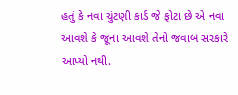હતું કે નવા ચુંટણી કાર્ડ જે ફોટા છે એ નવા આવશે કે જૂના આવશે તેનો જવાબ સરકારે આપ્યો નથી.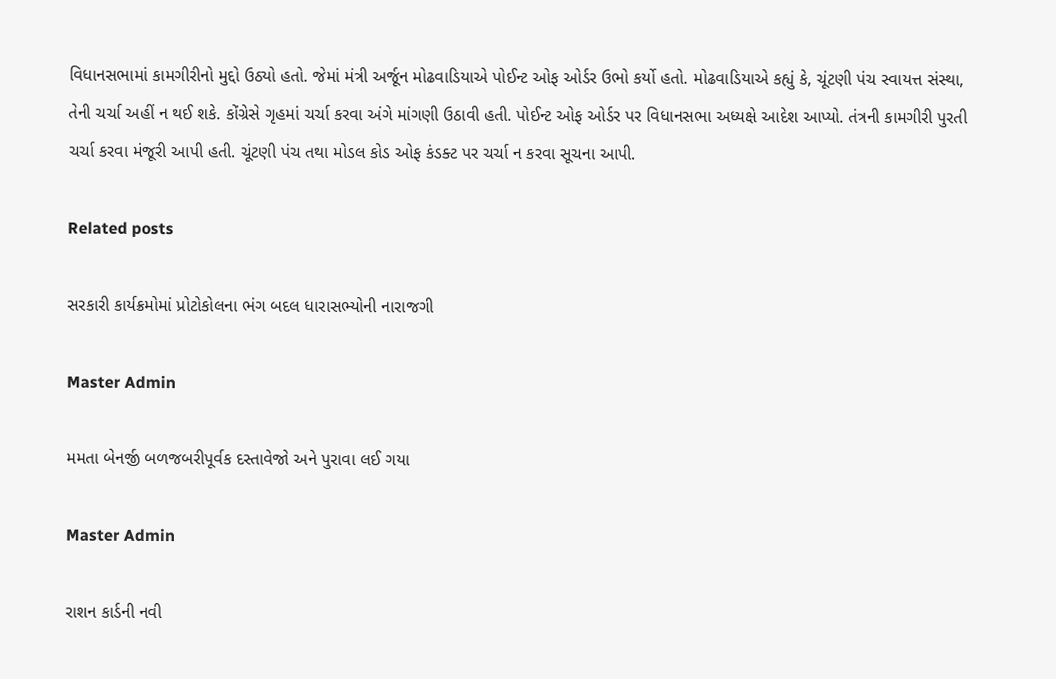વિધાનસભામાં કામગીરીનો મુદ્દો ઉઠ્યો હતો. જેમાં મંત્રી અર્જૂન મોઢવાડિયાએ પોઈન્ટ ઓફ ઓર્ડર ઉભો કર્યો હતો. મોઢવાડિયાએ કહ્યું કે, ચૂંટણી પંચ સ્વાયત્ત સંસ્થા, તેની ચર્ચા અહીં ન થઈ શકે. કોંગ્રેસે ગૃહમાં ચર્ચા કરવા અંગે માંગણી ઉઠાવી હતી. પોઈન્ટ ઓફ ઓર્ડર પર વિધાનસભા અધ્યક્ષે આદેશ આપ્યો. તંત્રની કામગીરી પુરતી ચર્ચા કરવા મંજૂરી આપી હતી. ચૂંટણી પંચ તથા મોડલ કોડ ઓફ કંડક્ટ પર ચર્ચા ન કરવા સૂચના આપી.

Related posts

સરકારી કાર્યક્રમોમાં પ્રોટોકોલના ભંગ બદલ ધારાસભ્યોની નારાજગી

Master Admin

મમતા બેનર્જી બળજબરીપૂર્વક દસ્તાવેજો અને પુરાવા લઈ ગયા

Master Admin

રાશન કાર્ડની નવી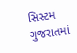સિસ્ટમ ગુજરાતમાં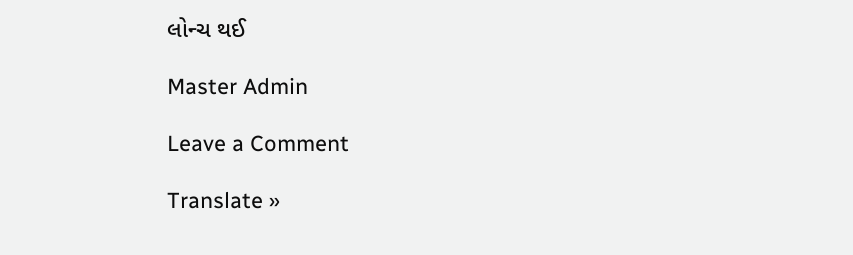લોન્ચ થઈ

Master Admin

Leave a Comment

Translate »